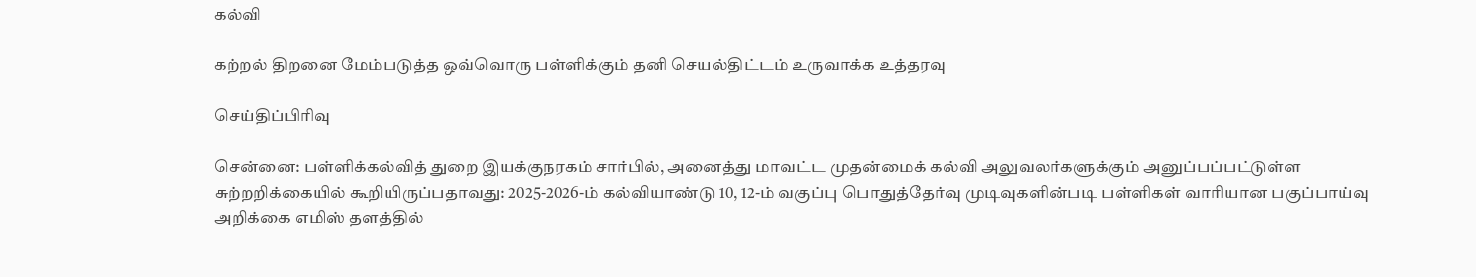கல்வி

கற்றல் திறனை மேம்படுத்த ஒவ்வொரு பள்ளிக்கும் தனி செயல்திட்டம் உருவாக்க உத்தரவு

செய்திப்பிரிவு

சென்னை: பள்ளிக்கல்வித் துறை இயக்குநரகம் சார்பில், அனைத்து மாவட்ட முதன்மைக் கல்வி அலுவலர்களுக்கும் அனுப்பப்பட்டுள்ள சுற்றறிக்கையில் கூறியிருப்பதாவது: 2025-2026-ம் கல்வியாண்டு 10, 12-ம் வகுப்பு பொதுத்தேர்வு முடிவுகளின்படி பள்ளிகள் வாரியான பகுப்பாய்வு அறிக்கை எமிஸ் தளத்தில்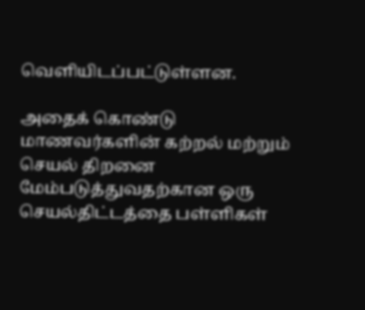வெளியிடப்பட்டுள்ளன.

அதைக் கொண்டு மாணவர்களின் கற்றல் மற்றும் செயல் திறனை மேம்படுத்துவதற்கான ஒரு செயல்திட்டத்தை பள்ளிகள்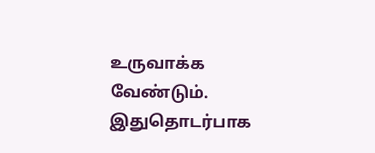உருவாக்க வேண்டும். இதுதொடர்பாக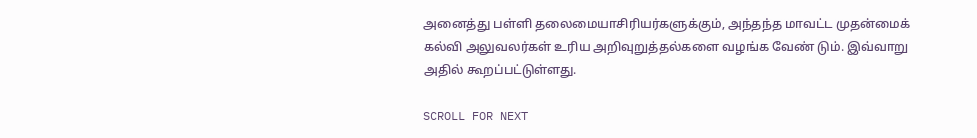அனைத்து பள்ளி தலைமையாசிரியர்களுக்கும், அந்தந்த மாவட்ட முதன்மைக் கல்வி அலுவலர்கள் உரிய அறிவுறுத்தல்களை வழங்க வேண் டும். இவ்வாறு அதில் கூறப்பட்டுள்ளது.

SCROLL FOR NEXT